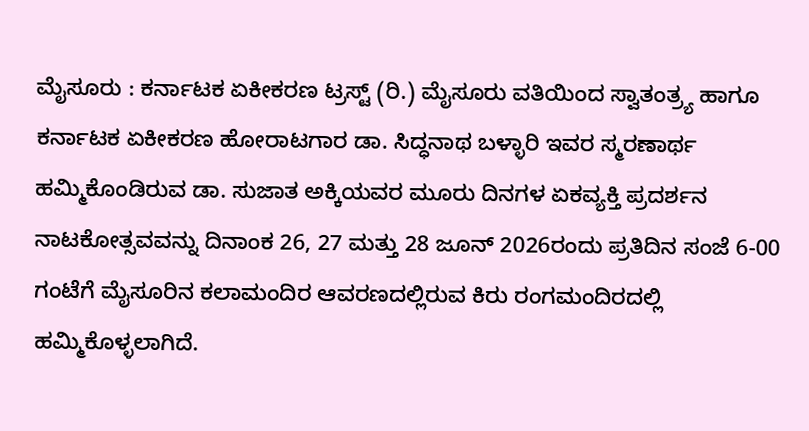ಮೈಸೂರು : ಕರ್ನಾಟಕ ಏಕೀಕರಣ ಟ್ರಸ್ಟ್ (ರಿ.) ಮೈಸೂರು ವತಿಯಿಂದ ಸ್ವಾತಂತ್ರ್ಯ ಹಾಗೂ ಕರ್ನಾಟಕ ಏಕೀಕರಣ ಹೋರಾಟಗಾರ ಡಾ. ಸಿದ್ಧನಾಥ ಬಳ್ಳಾರಿ ಇವರ ಸ್ಮರಣಾರ್ಥ ಹಮ್ಮಿಕೊಂಡಿರುವ ಡಾ. ಸುಜಾತ ಅಕ್ಕಿಯವರ ಮೂರು ದಿನಗಳ ಏಕವ್ಯಕ್ತಿ ಪ್ರದರ್ಶನ ನಾಟಕೋತ್ಸವವನ್ನು ದಿನಾಂಕ 26, 27 ಮತ್ತು 28 ಜೂನ್ 2026ರಂದು ಪ್ರತಿದಿನ ಸಂಜೆ 6-00 ಗಂಟೆಗೆ ಮೈಸೂರಿನ ಕಲಾಮಂದಿರ ಆವರಣದಲ್ಲಿರುವ ಕಿರು ರಂಗಮಂದಿರದಲ್ಲಿ ಹಮ್ಮಿಕೊಳ್ಳಲಾಗಿದೆ.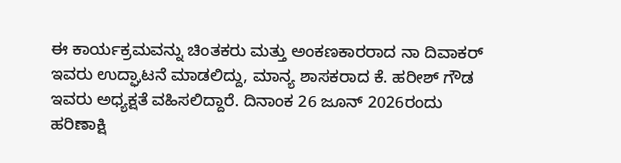ಈ ಕಾರ್ಯಕ್ರಮವನ್ನು ಚಿಂತಕರು ಮತ್ತು ಅಂಕಣಕಾರರಾದ ನಾ ದಿವಾಕರ್ ಇವರು ಉದ್ಘಾಟನೆ ಮಾಡಲಿದ್ದು, ಮಾನ್ಯ ಶಾಸಕರಾದ ಕೆ. ಹರೀಶ್ ಗೌಡ ಇವರು ಅಧ್ಯಕ್ಷತೆ ವಹಿಸಲಿದ್ದಾರೆ. ದಿನಾಂಕ 26 ಜೂನ್ 2026ರಂದು ಹರಿಣಾಕ್ಷಿ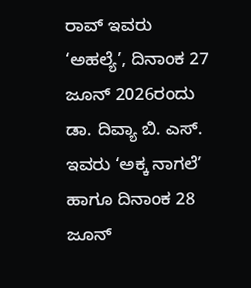ರಾವ್ ಇವರು ‘ಅಹಲ್ಯೆ’, ದಿನಾಂಕ 27 ಜೂನ್ 2026ರಂದು ಡಾ. ದಿವ್ಯಾ ಬಿ. ಎಸ್. ಇವರು ‘ಅಕ್ಕ ನಾಗಲೆ’ ಹಾಗೂ ದಿನಾಂಕ 28 ಜೂನ್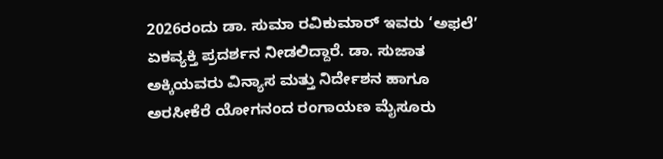2026ರಂದು ಡಾ. ಸುಮಾ ರವಿಕುಮಾರ್ ಇವರು ‘ಅಫಲೆ’ ಏಕವ್ಯಕ್ತಿ ಪ್ರದರ್ಶನ ನೀಡಲಿದ್ದಾರೆ. ಡಾ. ಸುಜಾತ ಅಕ್ಕಿಯವರು ವಿನ್ಯಾಸ ಮತ್ತು ನಿರ್ದೇಶನ ಹಾಗೂ ಅರಸೀಕೆರೆ ಯೋಗನಂದ ರಂಗಾಯಣ ಮೈಸೂರು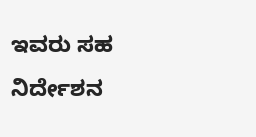ಇವರು ಸಹ ನಿರ್ದೇಶನ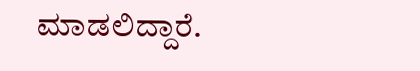ಮಾಡಲಿದ್ದಾರೆ.